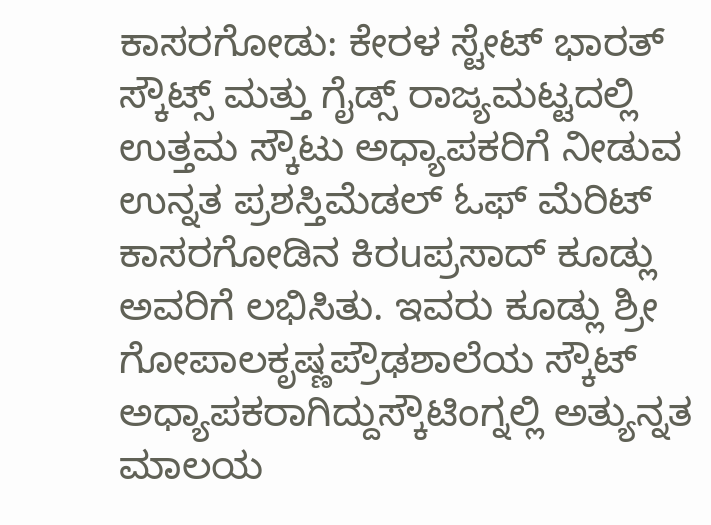ಕಾಸರಗೋಡು: ಕೇರಳ ಸ್ಟೇಟ್ ಭಾರತ್ ಸ್ಕೌಟ್ಸ್ ಮತ್ತು ಗೈಡ್ಸ್ ರಾಜ್ಯಮಟ್ಟದಲ್ಲಿ ಉತ್ತಮ ಸ್ಕೌಟು ಅಧ್ಯಾಪಕರಿಗೆ ನೀಡುವ ಉನ್ನತ ಪ್ರಶಸ್ತಿಮೆಡಲ್ ಓಫ್ ಮೆರಿಟ್ ಕಾಸರಗೋಡಿನ ಕಿರuಪ್ರಸಾದ್ ಕೂಡ್ಲು ಅವರಿಗೆ ಲಭಿಸಿತು. ಇವರು ಕೂಡ್ಲು ಶ್ರೀ ಗೋಪಾಲಕೃಷ್ಣಪ್ರೌಢಶಾಲೆಯ ಸ್ಕೌಟ್ ಅಧ್ಯಾಪಕರಾಗಿದ್ದುಸ್ಕೌಟಿಂಗ್ನಲ್ಲಿ ಅತ್ಯುನ್ನತ ಮಾಲಯ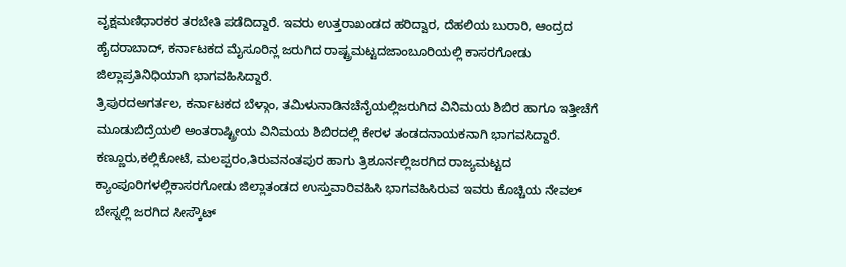ವೃಕ್ಷಮಣಿಧಾರಕರ ತರಬೇತಿ ಪಡೆದಿದ್ದಾರೆ. ಇವರು ಉತ್ತರಾಖಂಡದ ಹರಿದ್ವಾರ, ದೆಹಲಿಯ ಬುರಾರಿ, ಆಂದ್ರದ ಹೈದರಾಬಾದ್, ಕರ್ನಾಟಕದ ಮೈಸೂರಿನ್ಲ ಜರುಗಿದ ರಾಷ್ಟ್ರಮಟ್ಟದಜಾಂಬೂರಿಯಲ್ಲಿ ಕಾಸರಗೋಡು ಜಿಲ್ಲಾಪ್ರತಿನಿಧಿಯಾಗಿ ಭಾಗವಹಿಸಿದ್ದಾರೆ.
ತ್ರಿಪುರದಅಗರ್ತಲ, ಕರ್ನಾಟಕದ ಬೆಳ್ಗಾಂ, ತಮಿಳುನಾಡಿನಚೆನೈಯಲ್ಲಿಜರುಗಿದ ವಿನಿಮಯ ಶಿಬಿರ ಹಾಗೂ ಇತ್ತೀಚೆಗೆ ಮೂಡುಬಿದ್ರೆಯಲಿ ಅಂತರಾಷ್ಟ್ರೀಯ ವಿನಿಮಯ ಶಿಬಿರದಲ್ಲಿ ಕೇರಳ ತಂಡದನಾಯಕನಾಗಿ ಭಾಗವಸಿದ್ದಾರೆ. ಕಣ್ಣೂರು,ಕಲ್ಲಿಕೋಟೆ, ಮಲಪ್ಪರಂ,ತಿರುವನಂತಪುರ ಹಾಗು ತ್ರಿಶೂರ್ನಲ್ಲಿಜರಗಿದ ರಾಜ್ಯಮಟ್ಟದ ಕ್ಯಾಂಪೂರಿಗಳಲ್ಲಿಕಾಸರಗೋಡು ಜಿಲ್ಲಾತಂಡದ ಉಸ್ತುವಾರಿವಹಿಸಿ ಭಾಗವಹಿಸಿರುವ ಇವರು ಕೊಚ್ಚಿಯ ನೇವಲ್ ಬೇಸ್ನಲ್ಲಿ ಜರಗಿದ ಸೀಸ್ಕೌಟ್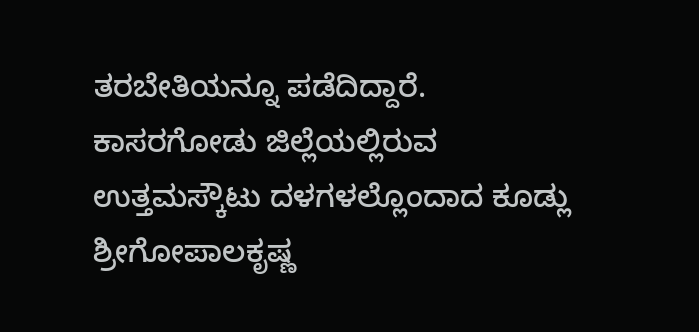ತರಬೇತಿಯನ್ನೂ ಪಡೆದಿದ್ದಾರೆ.
ಕಾಸರಗೋಡು ಜಿಲ್ಲೆಯಲ್ಲಿರುವ ಉತ್ತಮಸ್ಕೌಟು ದಳಗಳಲ್ಲೊಂದಾದ ಕೂಡ್ಲು ಶ್ರೀಗೋಪಾಲಕೃಷ್ಣ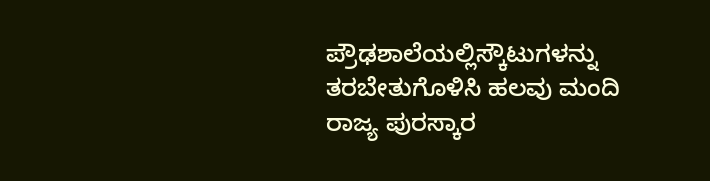ಪ್ರೌಢಶಾಲೆಯಲ್ಲಿಸ್ಕೌಟುಗಳನ್ನು ತರಬೇತುಗೊಳಿಸಿ ಹಲವು ಮಂದಿ ರಾಜ್ಯ ಪುರಸ್ಕಾರ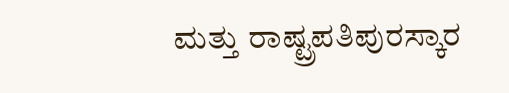ಮತ್ತು ರಾಷ್ಟ್ರಪತಿಪುರಸ್ಕಾರ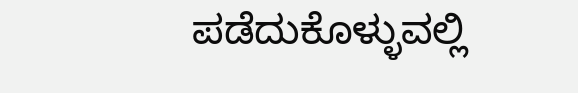ಪಡೆದುಕೊಳ್ಳುವಲ್ಲಿ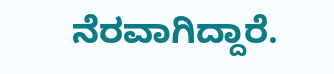ನೆರವಾಗಿದ್ದಾರೆ.